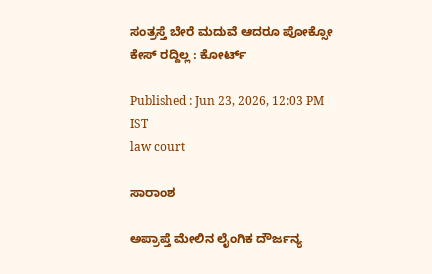ಸಂತ್ರಸ್ತೆ ಬೇರೆ ಮದುವೆ ಆದರೂ ಪೋಕ್ಸೋ ಕೇಸ್‌ ರದ್ದಿಲ್ಲ : ಕೋರ್ಟ್‌

Published : Jun 23, 2026, 12:03 PM IST
law court

ಸಾರಾಂಶ

ಅಪ್ರಾಪ್ತೆ ಮೇಲಿನ ಲೈಂಗಿಕ ದೌರ್ಜನ್ಯ‌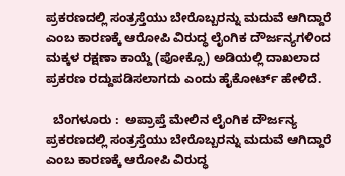ಪ್ರಕರಣದಲ್ಲಿ ಸಂತ್ರಸ್ತೆಯು ಬೇರೊಬ್ಬರನ್ನು ಮದುವೆ ಆಗಿದ್ದಾರೆ ಎಂಬ ಕಾರಣಕ್ಕೆ ಆರೋಪಿ ವಿರುದ್ಧ ಲೈಂಗಿಕ ದೌರ್ಜನ್ಯಗಳಿಂದ ಮಕ್ಕಳ ರಕ್ಷಣಾ ಕಾಯ್ದೆ (ಪೋಕ್ಸೊ) ಅಡಿಯಲ್ಲಿ ದಾಖಲಾದ ಪ್ರಕರಣ ರದ್ದುಪಡಿಸಲಾಗದು ಎಂದು ಹೈಕೋರ್ಟ್ ಹೇಳಿದೆ.

  ಬೆಂಗಳೂರು :  ಅಪ್ರಾಪ್ತೆ ಮೇಲಿನ ಲೈಂಗಿಕ ದೌರ್ಜನ್ಯ‌ ಪ್ರಕರಣದಲ್ಲಿ ಸಂತ್ರಸ್ತೆಯು ಬೇರೊಬ್ಬರನ್ನು ಮದುವೆ ಆಗಿದ್ದಾರೆ ಎಂಬ ಕಾರಣಕ್ಕೆ ಆರೋಪಿ ವಿರುದ್ಧ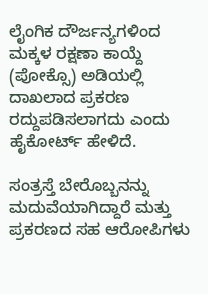ಲೈಂಗಿಕ ದೌರ್ಜನ್ಯಗಳಿಂದ ಮಕ್ಕಳ ರಕ್ಷಣಾ ಕಾಯ್ದೆ (ಪೋಕ್ಸೊ) ಅಡಿಯಲ್ಲಿ ದಾಖಲಾದ ಪ್ರಕರಣ ರದ್ದುಪಡಿಸಲಾಗದು ಎಂದು ಹೈಕೋರ್ಟ್ ಹೇಳಿದೆ.

ಸಂತ್ರಸ್ತೆ ಬೇರೊಬ್ಬನನ್ನು ಮದುವೆಯಾಗಿದ್ದಾರೆ ಮತ್ತು ಪ್ರಕರಣದ ಸಹ ಆರೋಪಿಗಳು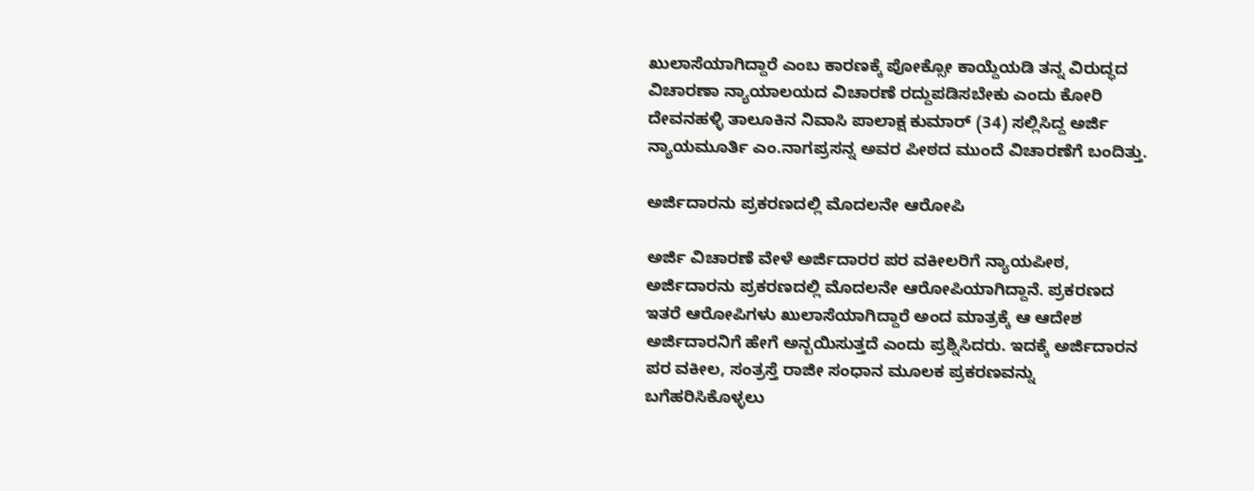ಖುಲಾಸೆಯಾಗಿದ್ದಾರೆ ಎಂಬ ಕಾರಣಕ್ಕೆ ಪೋಕ್ಸೋ ಕಾಯ್ದೆಯಡಿ ತನ್ನ ವಿರುದ್ಧದ ವಿಚಾರಣಾ ನ್ಯಾಯಾಲಯದ ವಿಚಾರಣೆ ರದ್ದುಪಡಿಸಬೇಕು ಎಂದು ಕೋರಿ‌ ದೇವನಹಳ್ಳಿ ‌ತಾಲೂಕಿನ‌ ನಿವಾಸಿ ಪಾಲಾಕ್ಷ ಕುಮಾರ್ (34) ಸಲ್ಲಿಸಿದ್ದ ಅರ್ಜಿ ನ್ಯಾಯಮೂರ್ತಿ ಎಂ.ನಾಗಪ್ರಸನ್ನ ಅವರ ಪೀಠದ ಮುಂದೆ ವಿಚಾರಣೆಗೆ ಬಂದಿತ್ತು.

ಅರ್ಜಿದಾರನು ಪ್ರಕರಣದಲ್ಲಿ ಮೊದಲನೇ ಆರೋಪಿ

ಅರ್ಜಿ ವಿಚಾರಣೆ ವೇಳೆ ಅರ್ಜಿದಾರರ ಪರ ವಕೀಲರಿಗೆ ನ್ಯಾಯಪೀಠ, ಅರ್ಜಿದಾರನು ಪ್ರಕರಣದಲ್ಲಿ ಮೊದಲನೇ ಆರೋಪಿಯಾಗಿದ್ದಾನೆ. ಪ್ರಕರಣ‌‌ದ ಇತರೆ ಆರೋಪಿಗಳು ಖುಲಾಸೆಯಾಗಿದ್ದಾರೆ ಅಂದ ಮಾತ್ರಕ್ಕೆ ಆ ಆದೇಶ ಅರ್ಜಿದಾರನಿಗೆ ಹೇಗೆ ಅನ್ಬಯಿಸುತ್ತದೆ ಎಂದು ಪ್ರಶ್ನಿಸಿದರು. ಇದಕ್ಕೆ ಅರ್ಜಿದಾರನ‌ ಪರ ವಕೀಲ, ಸಂತ್ರಸ್ತೆ ರಾಜೀ ಸಂಧಾನ ಮೂಲಕ‌ ಪ್ರಕರಣವನ್ನು ಬಗೆಹರಿಸಿಕೊಳ್ಳಲು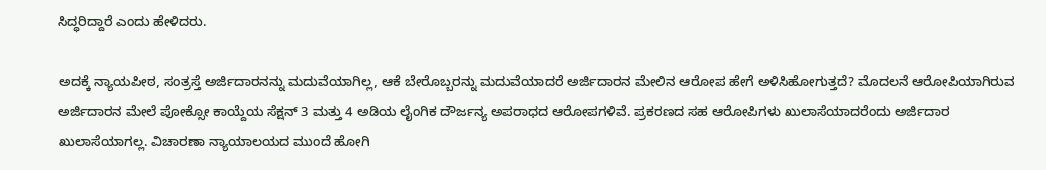ಸಿದ್ಧರಿದ್ದಾರೆ ಎಂದು ಹೇಳಿದರು.

ಅದಕ್ಕೆ ನ್ಯಾಯಪೀಠ, ಸಂತ್ರಸ್ತೆ ಅರ್ಜಿದಾರನನ್ನು ಮದುವೆಯಾಗಿಲ್ಲ, ಆಕೆ ಬೇರೊಬ್ಬರನ್ನು‌ ಮದುವೆಯಾದರೆ‌ ಅರ್ಜಿದಾರನ ಮೇಲಿನ ಆರೋಪ ಹೇಗೆ ಅಳಿಸಿಹೋಗುತ್ತದೆ‌? ಮೊದಲನೆ ಆರೋಪಿಯಾಗಿರುವ ಅರ್ಜಿದಾರನ ಮೇಲೆ ಪೋಕ್ಸೋ ಕಾಯ್ದೆಯ ಸೆಕ್ಷನ್ 3 ಮತ್ತು 4 ಅಡಿಯ ಲೈಂಗಿಕ ದೌರ್ಜನ್ಯ ಅಪರಾಧದ ಆರೋಪಗಳಿವೆ. ಪ್ರಕರಣದ ಸಹ ಆರೋಪಿಗಳು ಖುಲಾಸೆಯಾದರೆಂದು ಅರ್ಜಿದಾರ ಖುಲಾಸೆಯಾಗಲ್ಲ. ವಿಚಾರಣಾ ನ್ಯಾಯಾಲಯದ ಮುಂದೆ ಹೋಗಿ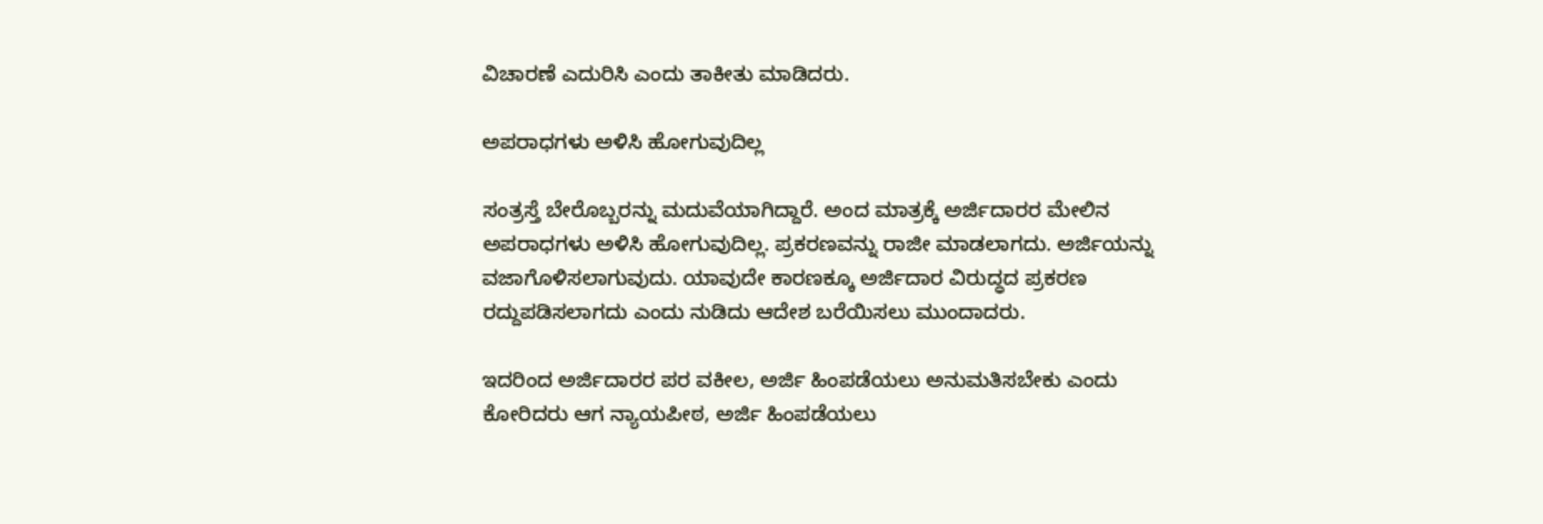ವಿಚಾರಣೆ ಎದುರಿಸಿ ಎಂದು ತಾಕೀತು ಮಾಡಿದರು.

ಅಪರಾಧಗಳು ಅಳಿಸಿ ಹೋಗುವುದಿಲ್ಲ

ಸಂತ್ರಸ್ತೆ ಬೇರೊಬ್ಬರನ್ನು ಮದುವೆಯಾಗಿದ್ದಾರೆ. ಅಂದ ಮಾತ್ರಕ್ಕೆ ಅರ್ಜಿದಾರರ ಮೇಲಿನ ಅಪರಾಧಗಳು ಅಳಿಸಿ ಹೋಗುವುದಿಲ್ಲ. ಪ್ರಕರಣವನ್ನು ರಾಜೀ ಮಾಡಲಾಗದು. ಅರ್ಜಿಯನ್ನು ವಜಾಗೊಳಿಸಲಾಗುವುದು. ಯಾವುದೇ ಕಾರಣಕ್ಕೂ ಅರ್ಜಿದಾರ ವಿರುದ್ಧದ ಪ್ರಕರಣ ರದ್ದುಪಡಿಸಲಾಗದು ಎಂದು ನುಡಿದು‌ ಆದೇಶ ಬರೆಯಿಸಲು ಮುಂದಾದರು.

ಇದರಿಂದ ಅರ್ಜಿದಾರರ ಪರ ವಕೀಲ, ಅರ್ಜಿ ಹಿಂಪಡೆಯಲು ಅನುಮತಿಸಬೇಕು ಎಂದು ಕೋರಿದರು ಆಗ ನ್ಯಾಯಪೀಠ, ಅರ್ಜಿ ಹಿಂಪಡೆಯಲು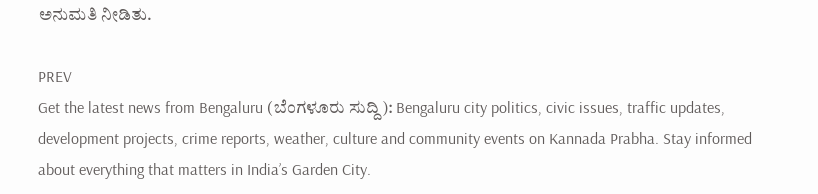ಅನುಮತಿ ನೀಡಿತು.

PREV
Get the latest news from Bengaluru (ಬೆಂಗಳೂರು ಸುದ್ದಿ): Bengaluru city politics, civic issues, traffic updates, development projects, crime reports, weather, culture and community events on Kannada Prabha. Stay informed about everything that matters in India’s Garden City.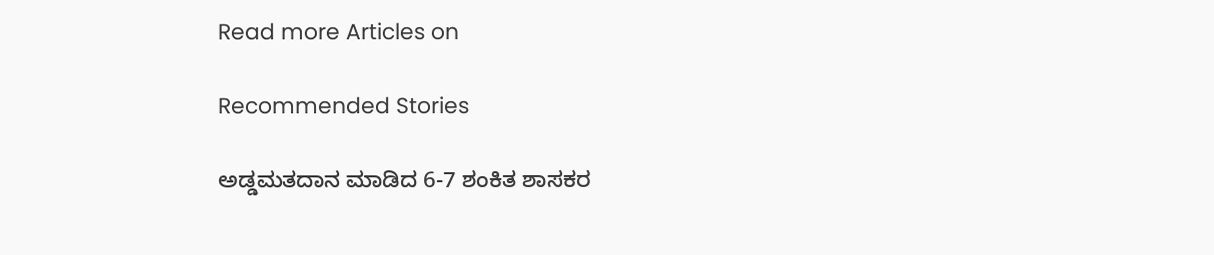Read more Articles on

Recommended Stories

ಅಡ್ಡಮತದಾನ ಮಾಡಿದ 6-7 ಶಂಕಿತ ಶಾಸಕರ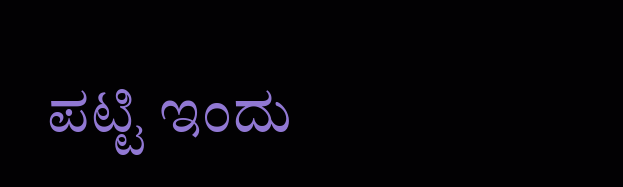ಪಟ್ಟಿ ಇಂದು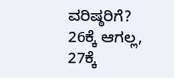ವರಿಷ್ಠರಿಗೆ?
26ಕ್ಕೆ ಆಗಲ್ಲ, 27ಕ್ಕೆ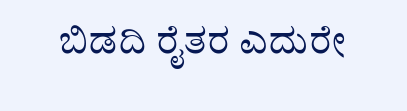ಬಿಡದಿ ರೈತರ ಎದುರೇ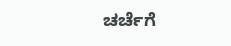ಚರ್ಚೆಗೆ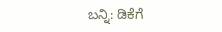ಬನ್ನಿ: ಡಿಕೆಗೆ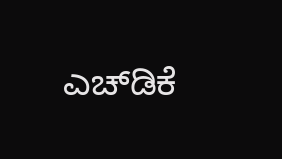ಎಚ್‌ಡಿಕೆ